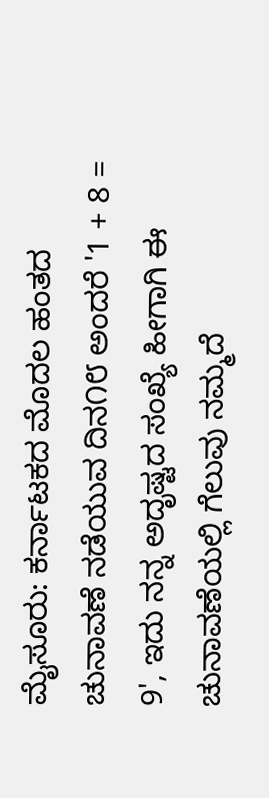ಮೈಸೂರು: ಕರ್ನಾಟಕದ ಮೊದಲ ಹಂತದ ಚುನಾವಣೆ ನಡೆಯುವ ದಿನ೧೮ ಅಂದರೆ '1 + 8 = 9', ಇದು ನನ್ನ ಅದೃಷ್ಟದ ಸಂಖ್ಯೆ ಹೀಗಾಗಿ ಈ ಚುನಾವಣೆಯಲ್ಲಿ ಗೆಲುವು ನಮ್ಮದೆ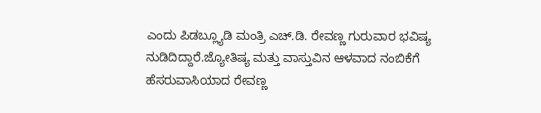ಎಂದು ಪಿಡಬ್ಲ್ಯೂಡಿ ಮಂತ್ರಿ ಎಚ್.ಡಿ. ರೇವಣ್ಣ ಗುರುವಾರ ಭವಿಷ್ಯ ನುಡಿದಿದ್ದಾರೆ.ಜ್ಯೋತಿಷ್ಯ ಮತ್ತು ವಾಸ್ತುವಿನ ಆಳವಾದ ನಂಬಿಕೆಗೆ ಹೆಸರುವಾಸಿಯಾದ ರೇವಣ್ಣ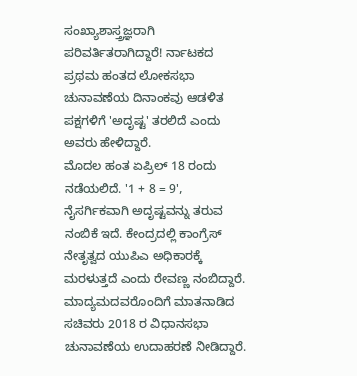ಸಂಖ್ಯಾಶಾಸ್ತ್ರಜ್ಞರಾಗಿ ಪರಿವರ್ತಿತರಾಗಿದ್ದಾರೆ! ರ್ನಾಟಕದ ಪ್ರಥಮ ಹಂತದ ಲೋಕಸಭಾ ಚುನಾವಣೆಯ ದಿನಾಂಕವು ಆಡಳಿತ ಪಕ್ಷಗಳಿಗೆ 'ಅದೃಷ್ಟ' ತರಲಿದೆ ಎಂದು ಅವರು ಹೇಳಿದ್ದಾರೆ.
ಮೊದಲ ಹಂತ ಏಪ್ರಿಲ್ 18 ರಂದು ನಡೆಯಲಿದೆ. '1 + 8 = 9', ನೈಸರ್ಗಿಕವಾಗಿ ಅದೃಷ್ಟವನ್ನು ತರುವ ನಂಬಿಕೆ ಇದೆ. ಕೇಂದ್ರದಲ್ಲಿ ಕಾಂಗ್ರೆಸ್ ನೇತೃತ್ವದ ಯುಪಿಎ ಅಧಿಕಾರಕ್ಕೆ ಮರಳುತ್ತದೆ ಎಂದು ರೇವಣ್ಣ ನಂಬಿದ್ದಾರೆ.
ಮಾದ್ಯಮದವರೊಂದಿಗೆ ಮಾತನಾಡಿದ ಸಚಿವರು 2018 ರ ವಿಧಾನಸಭಾ ಚುನಾವಣೆಯ ಉದಾಹರಣೆ ನೀಡಿದ್ದಾರೆ.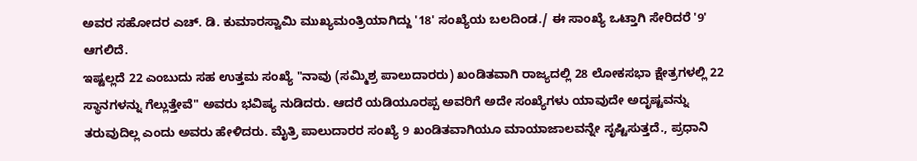ಅವರ ಸಹೋದರ ಎಚ್. ಡಿ. ಕುಮಾರಸ್ವಾಮಿ ಮುಖ್ಯಮಂತ್ರಿಯಾಗಿದ್ದು '18' ಸಂಖ್ಯೆಯ ಬಲದಿಂಡ./ ಈ ಸಾಂಖ್ಯೆ ಒಟ್ತಾಗಿ ಸೇರಿದರೆ '9' ಆಗಲಿದೆ.
ಇಷ್ಟಲ್ಲದೆ 22 ಎಂಬುದು ಸಹ ಉತ್ತಮ ಸಂಖ್ಯೆ "ನಾವು (ಸಮ್ಮಿಶ್ರ ಪಾಲುದಾರರು) ಖಂಡಿತವಾಗಿ ರಾಜ್ಯದಲ್ಲಿ 28 ಲೋಕಸಭಾ ಕ್ಷೇತ್ರಗಳಲ್ಲಿ 22 ಸ್ಥಾನಗಳನ್ನು ಗೆಲ್ಲುತ್ತೇವೆ" ಅವರು ಭವಿಷ್ಯ ನುಡಿದರು. ಆದರೆ ಯಡಿಯೂರಪ್ಪ ಅವರಿಗೆ ಅದೇ ಸಂಖ್ಯೆಗಳು ಯಾವುದೇ ಅದೃಷ್ಟವನ್ನು ತರುವುದಿಲ್ಲ ಎಂದು ಅವರು ಹೇಳಿದರು. ಮೈತ್ರಿ ಪಾಲುದಾರರ ಸಂಖ್ಯೆ 9 ಖಂಡಿತವಾಗಿಯೂ ಮಾಯಾಜಾಲವನ್ನೇ ಸೃಷ್ಟಿಸುತ್ತದೆ., ಪ್ರಧಾನಿ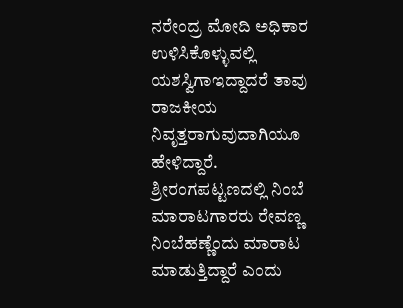ನರೇಂದ್ರ ಮೋದಿ ಅಧಿಕಾರ ಉಳಿಸಿಕೊಳ್ಳುವಲ್ಲಿ ಯಶಸ್ವಿಗಾಇದ್ದಾದರೆ ತಾವು ರಾಜಕೀಯ ನಿವೃತ್ತರಾಗುವುದಾಗಿಯೂ ಹೇಳಿದ್ದಾರೆ.
ಶ್ರೀರಂಗಪಟ್ಟಣದಲ್ಲಿ ನಿಂಬೆ ಮಾರಾಟಗಾರರು ರೇವಣ್ಣ ನಿಂಬೆಹಣ್ಣೆಂದು ಮಾರಾಟ ಮಾಡುತ್ತಿದ್ದಾರೆ ಎಂದು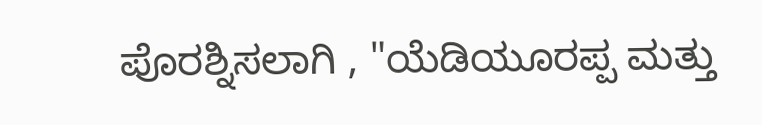ಪೊರಶ್ನಿಸಲಾಗಿ , "ಯೆಡಿಯೂರಪ್ಪ ಮತ್ತು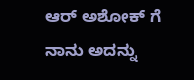ಆರ್ ಅಶೋಕ್ ಗೆ ನಾನು ಅದನ್ನು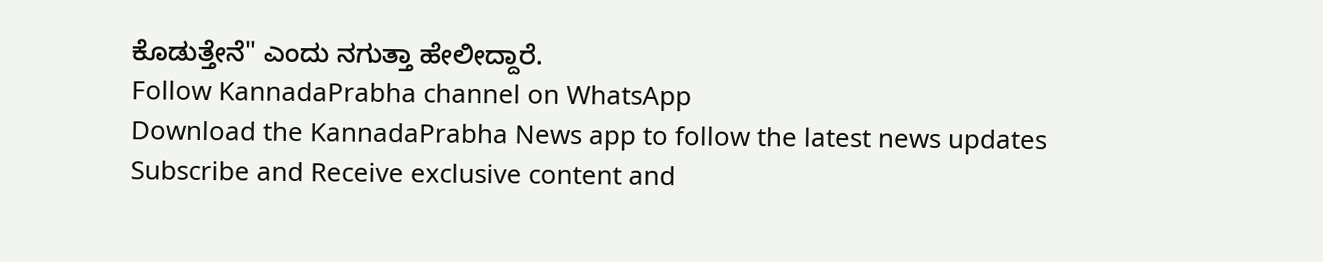ಕೊಡುತ್ತೇನೆ" ಎಂದು ನಗುತ್ತಾ ಹೇಲೀದ್ದಾರೆ.
Follow KannadaPrabha channel on WhatsApp
Download the KannadaPrabha News app to follow the latest news updates
Subscribe and Receive exclusive content and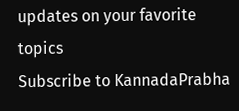updates on your favorite topics
Subscribe to KannadaPrabha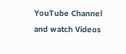YouTube Channel and watch Videos